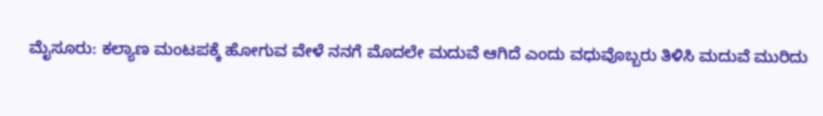ಮೈಸೂರು: ಕಲ್ಯಾಣ ಮಂಟಪಕ್ಕೆ ಹೋಗುವ ವೇಳೆ ನನಗೆ ಮೊದಲೇ ಮದುವೆ ಆಗಿದೆ ಎಂದು ವಧುವೊಬ್ಬರು ತಿಳಿಸಿ ಮದುವೆ ಮುರಿದು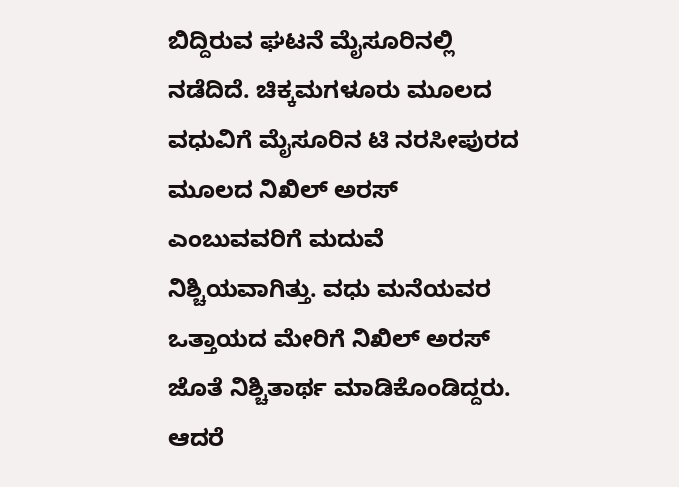ಬಿದ್ದಿರುವ ಘಟನೆ ಮೈಸೂರಿನಲ್ಲಿ ನಡೆದಿದೆ. ಚಿಕ್ಕಮಗಳೂರು ಮೂಲದ ವಧುವಿಗೆ ಮೈಸೂರಿನ ಟಿ ನರಸೀಪುರದ ಮೂಲದ ನಿಖಿಲ್ ಅರಸ್ ಎಂಬುವವರಿಗೆ ಮದುವೆ ನಿಶ್ಚಿಯವಾಗಿತ್ತು. ವಧು ಮನೆಯವರ ಒತ್ತಾಯದ ಮೇರಿಗೆ ನಿಖಿಲ್ ಅರಸ್ ಜೊತೆ ನಿಶ್ಚಿತಾರ್ಥ ಮಾಡಿಕೊಂಡಿದ್ದರು. ಆದರೆ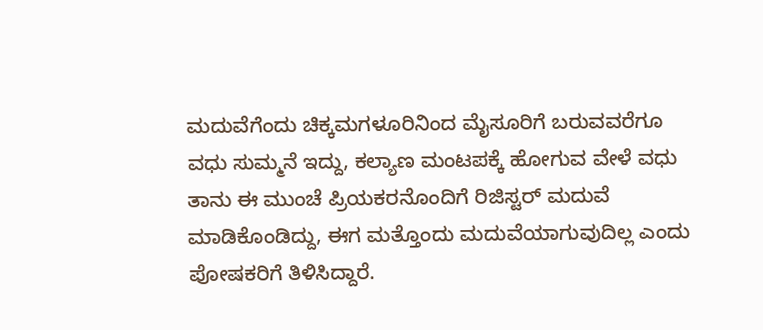ಮದುವೆಗೆಂದು ಚಿಕ್ಕಮಗಳೂರಿನಿಂದ ಮೈಸೂರಿಗೆ ಬರುವವರೆಗೂ ವಧು ಸುಮ್ಮನೆ ಇದ್ದು, ಕಲ್ಯಾಣ ಮಂಟಪಕ್ಕೆ ಹೋಗುವ ವೇಳೆ ವಧು ತಾನು ಈ ಮುಂಚೆ ಪ್ರಿಯಕರನೊಂದಿಗೆ ರಿಜಿಸ್ಟರ್ ಮದುವೆ ಮಾಡಿಕೊಂಡಿದ್ದು, ಈಗ ಮತ್ತೊಂದು ಮದುವೆಯಾಗುವುದಿಲ್ಲ ಎಂದು ಪೋಷಕರಿಗೆ ತಿಳಿಸಿದ್ದಾರೆ.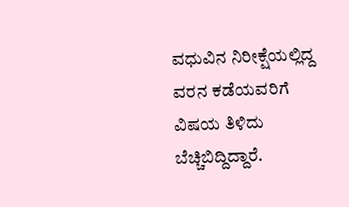ವಧುವಿನ ನಿರೀಕ್ಷೆಯಲ್ಲಿದ್ದ ವರನ ಕಡೆಯವರಿಗೆ ವಿಷಯ ತಿಳಿದು ಬೆಚ್ಚಿಬಿದ್ದಿದ್ದಾರೆ.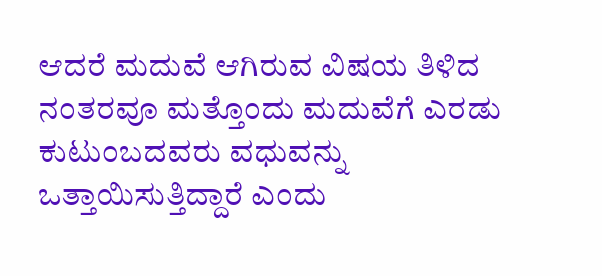ಆದರೆ ಮದುವೆ ಆಗಿರುವ ವಿಷಯ ತಿಳಿದ ನಂತರವೂ ಮತ್ತೊಂದು ಮದುವೆಗೆ ಎರಡು ಕುಟುಂಬದವರು ವಧುವನ್ನು ಒತ್ತಾಯಿಸುತ್ತಿದ್ದಾರೆ ಎಂದು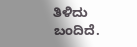ತಿಳಿದು ಬಂದಿದೆ.